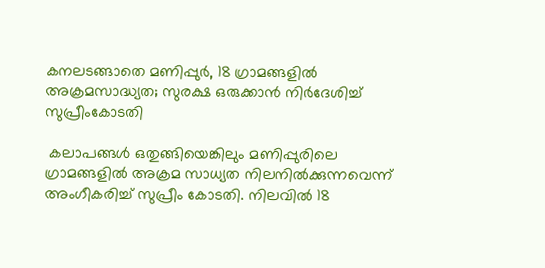കനലടങ്ങാതെ മണിപ്പുർ, 18 ഗ്രാമങ്ങളിൽ അക്രമസാദ്ധ്യത; സുരക്ഷ ഒരുക്കാൻ നിർദേശിച്ച് സുപ്രീംകോടതി

 കലാപങ്ങൾ ഒതുങ്ങിയെങ്കിലും മണിപ്പുരിലെ ഗ്രാമങ്ങളിൽ അക്രമ സാധ്യത നിലനിൽക്കുന്നവെന്ന് അംഗീകരിച്ച് സുപ്രീം കോടതി. നിലവിൽ 18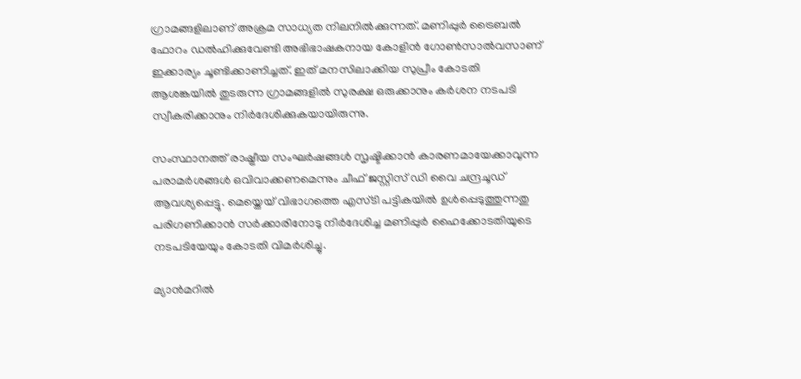ഗ്രാമങ്ങളിലാണ് അക്രമ സാധ്യത നിലനിൽക്കുന്നത്. മണിപ്പുർ ട്രൈബൽ ഫോറം ഡൽഹിക്കുവേണ്ടി അഭിഭാഷകനായ കോളിൻ ഗോൺസാൽവസാണ് ഇക്കാര്യം ചൂണ്ടിക്കാണിച്ചത്. ഇത് മനസിലാക്കിയ സുപ്രീം കോടതി ആശങ്കയിൽ തുടരുന്ന ഗ്രാമങ്ങളിൽ സുരക്ഷ ഒരുക്കാനും കർശന നടപടി സ്വീകരിക്കാനും നിർദേശിക്കുകയായിരുന്നു.

സംസ്ഥാനത്ത് രാഷ്ട്രീയ സംഘർഷങ്ങൾ സൃഷ്ടിക്കാൻ കാരണമായേക്കാവുന്ന പരാമർശങ്ങൾ ഒവിവാക്കണമെന്നും ചീഫ് ജസ്റ്റിസ് ഡി വൈ ചന്ദ്രചൂഡ് ആവശ്യപ്പെട്ടു. മെയ്തെയ് വിഭാഗത്തെ എസ്‍ടി പട്ടികയിൽ ഉൾപ്പെടുത്തുന്നതു പരിഗണിക്കാൻ സർക്കാരിനോടു നിർദേശിച്ച മണിപ്പുർ ഹൈക്കോടതിയുടെ നടപടിയേയും കോടതി വിമർശിച്ചു.

മ്യാൻമറിൽ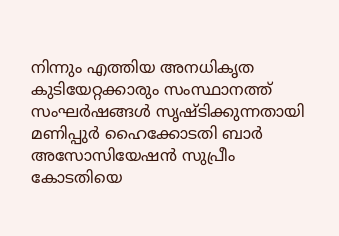നിന്നും എത്തിയ അനധികൃത കുടിയേറ്റക്കാരും സംസ്ഥാനത്ത് സംഘർഷങ്ങൾ സൃഷ്ടിക്കുന്നതായി മണിപ്പുർ ഹൈക്കോടതി ബാർ അസോസിയേഷൻ സുപ്രീം കോടതിയെ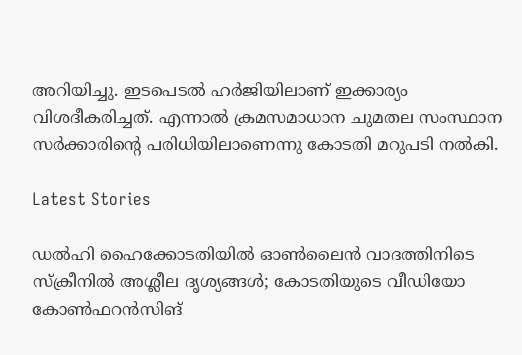അറിയിച്ചു. ഇടപെടൽ ഹർജിയിലാണ് ഇക്കാര്യം വിശദീകരിച്ചത്. എന്നാൽ ക്രമസമാധാന ചുമതല സംസ്ഥാന സർക്കാരിന്റെ പരിധിയിലാണെന്നു കോടതി മറുപടി നൽകി.

Latest Stories

ഡല്‍ഹി ഹൈക്കോടതിയില്‍ ഓണ്‍ലൈന്‍ വാദത്തിനിടെ സ്‌ക്രീനില്‍ അശ്ലീല ദൃശ്യങ്ങള്‍; കോടതിയുടെ വീഡിയോ കോണ്‍ഫറന്‍സിങ്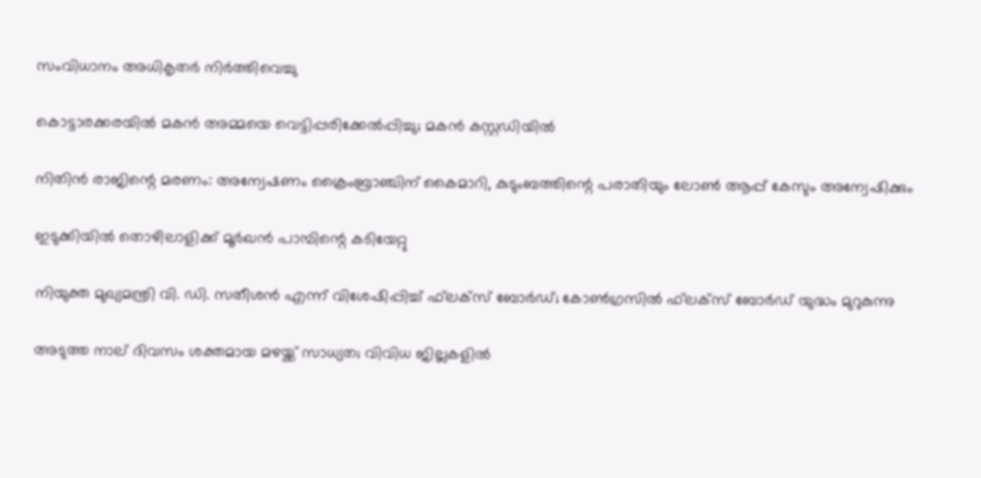സംവിധാനം അധികൃതര്‍ നിര്‍ത്തിവെച്ചു

കൊട്ടാരക്കരയിൽ മകൻ അമ്മയെ വെട്ടിപ്പരിക്കേൽപ്പിച്ചു; മകൻ കസ്റ്റഡിയിൽ

നിതിൻ രാജിന്റെ മരണം: അന്വേഷണം ക്രൈംബ്രാഞ്ചിന് കൈമാറി, കുടുംബത്തിന്റെ പരാതിയും ലോൺ ആപ്പ് കേസും അന്വേഷിക്കും

ഇടുക്കിയിൽ തൊഴിലാളിക്ക് മൂർഖൻ പാമ്പിന്റെ കടിയേറ്റു

നിയുക്ത മുഖ്യമന്ത്രി വി. ഡി. സതീശന്‍ എന്ന് വിശേഷിപ്പിച്ച് ഫ്‌ലക്‌സ് ബോര്‍ഡ്; കോണ്‍ഗ്രസില്‍ ഫ്‌ലക്‌സ് ബോര്‍ഡ് യുദ്ധം മുറുകുന്നു

അടുത്ത നാല് ദിവസം ശക്തമായ മഴയ്ക്ക് സാധ്യത; വിവിധ ജില്ലകളില്‍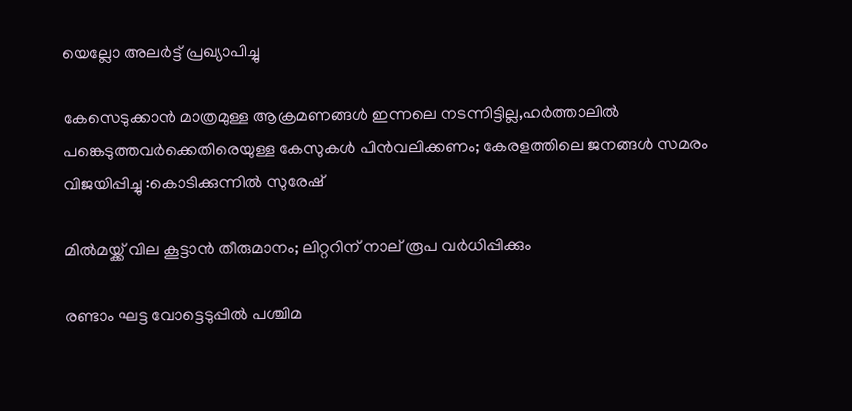യെല്ലോ അലര്‍ട്ട് പ്രഖ്യാപിച്ചു

കേസെടുക്കാൻ മാത്രമുള്ള ആക്രമണങ്ങൾ ഇന്നലെ നടന്നിട്ടില്ല,ഹർത്താലിൽ പങ്കെടുത്തവർക്കെതിരെയുള്ള കേസുകൾ പിൻവലിക്കണം; കേരളത്തിലെ ജനങ്ങൾ സമരം വിജയിപ്പിച്ചു :കൊടിക്കുന്നിൽ സുരേഷ്

മില്‍മയ്ക്ക് വില കൂട്ടാന്‍ തീരുമാനം; ലിറ്ററിന് നാല് രൂപ വര്‍ധിപ്പിക്കും

രണ്ടാം ഘട്ട വോട്ടെടുപ്പില്‍ പശ്ചിമ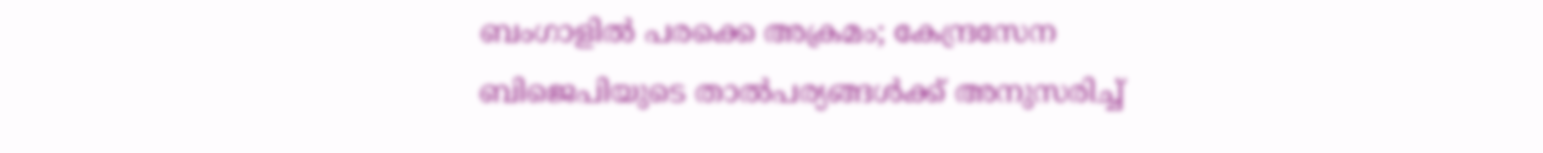ബംഗാളില്‍ പരക്കെ അക്രമം; കേന്ദ്രസേന ബിജെപിയുടെ താല്‍പര്യങ്ങള്‍ക്ക് അനുസരിച്ച്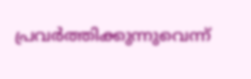പ്രവര്‍ത്തിക്കുന്നുവെന്ന്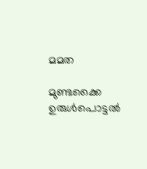മമത

മുണ്ടക്കൈ ഉരുൾപൊട്ടൽ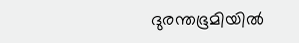ദുരന്തഭൂമിയിൽ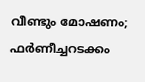വീണ്ടും മോഷണം; ഫർണീച്ചറടക്കം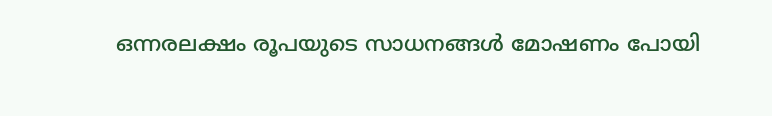ഒന്നരലക്ഷം രൂപയുടെ സാധനങ്ങൾ മോഷണം പോയി